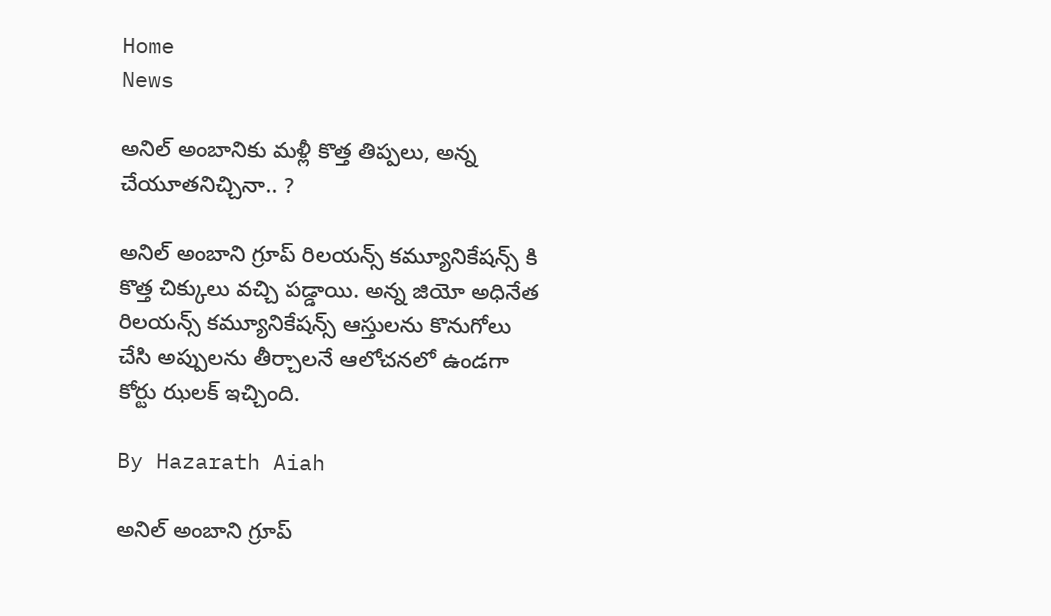Home
News

అనిల్ అంబానికు మళ్లీ కొత్త తిప్పలు, అన్న చేయూతనిచ్చినా.. ?

అనిల్ అంబాని గ్రూప్ రిలయన్స్ కమ్యూనికేషన్స్ కి కొత్త చిక్కులు వచ్చి పడ్డాయి. అన్న జియో అధినేత రిలయన్స్ కమ్యూనికేషన్స్ ఆస్తులను కొనుగోలు చేసి అప్పులను తీర్చాలనే ఆలోచనలో ఉండగా కోర్టు ఝలక్ ఇచ్చింది.

By Hazarath Aiah

అనిల్ అంబాని గ్రూప్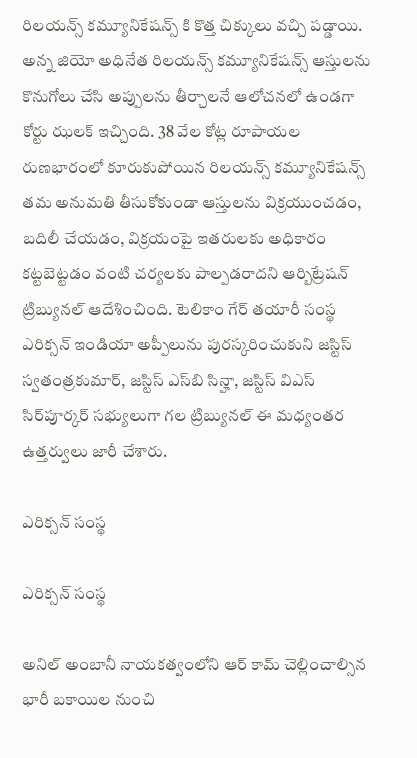రిలయన్స్ కమ్యూనికేషన్స్ కి కొత్త చిక్కులు వచ్చి పడ్డాయి. అన్న జియో అధినేత రిలయన్స్ కమ్యూనికేషన్స్ ఆస్తులను కొనుగోలు చేసి అప్పులను తీర్చాలనే ఆలోచనలో ఉండగా కోర్టు ఝలక్ ఇచ్చింది. 38 వేల కోట్ల రూపాయల రుణభారంలో కూరుకుపోయిన రిలయన్స్‌ కమ్యూనికేషన్స్‌ తమ అనుమతి తీసుకోకుండా ఆస్తులను విక్రయుంచడం, బదిలీ చేయడం, విక్రయంపై ఇతరులకు అధికారం కట్టబెట్టడం వంటి చర్యలకు పాల్పడరాదని ఆర్బిట్రేషన్‌ ట్రిబ్యునల్‌ ఆదేశించింది. టెలికాం గేర్‌ తయారీ సంస్థ ఎరిక్సన్‌ ఇండియా అప్పీలును పురస్కరించుకుని జస్టిస్‌ స్వతంత్రకుమార్‌, జస్టిస్‌ ఎస్‌బి సిన్హా, జస్టిస్‌ విఎస్‌ సిర్‌పూర్కర్‌ సభ్యులుగా గల ట్రిబ్యునల్‌ ఈ మధ్యంతర ఉత్తర్వులు జారీ చేశారు.

ఎరిక్సన్‌ సంస్థ

ఎరిక్సన్‌ సంస్థ

అనిల్‌ అంబానీ నాయకత్వంలోని ఆర్‌ కామ్‌ చెల్లించాల్సిన భారీ బకాయిల నుంచి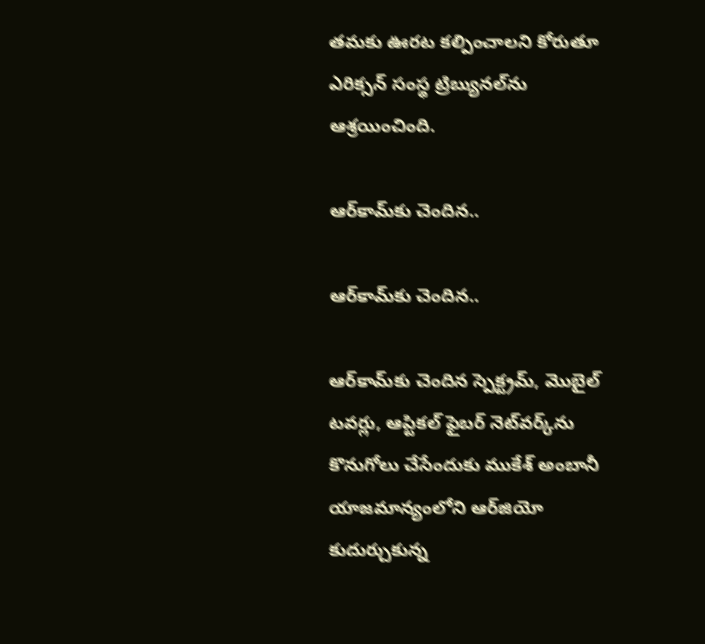తమకు ఊరట కల్పించాలని కోరుతూ ఎరిక్సన్‌ సంస్థ ట్రిబ్యునల్‌ను ఆశ్రయించింది.

ఆర్‌కామ్‌కు చెందిన..

ఆర్‌కామ్‌కు చెందిన..

ఆర్‌కామ్‌కు చెందిన స్పెక్ట్రమ్‌, మొబైల్‌ టవర్లు, ఆప్టికల్‌ ఫైబర్‌ నెట్‌వర్క్‌ను కొనుగోలు చేసేందుకు ముకేశ్‌ అంబానీ యాజమాన్యంలోని ఆర్‌జియో కుదుర్చుకున్న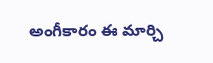అంగీకారం ఈ మార్చి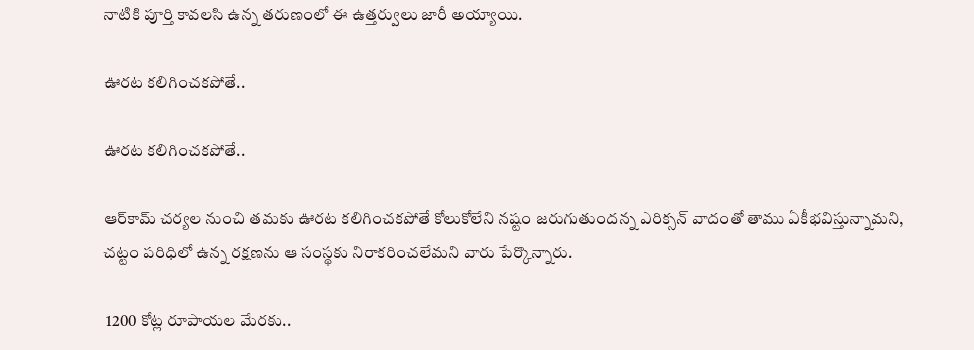నాటికి పూర్తి కావలసి ఉన్న తరుణంలో ఈ ఉత్తర్వులు జారీ అయ్యాయి.

ఊరట కలిగించకపోతే..

ఊరట కలిగించకపోతే..

ఆర్‌కామ్‌ చర్యల నుంచి తమకు ఊరట కలిగించకపోతే కోలుకోలేని నష్టం జరుగుతుందన్న ఎరిక్సన్‌ వాదంతో తాము ఏకీభవిస్తున్నామని, చట్టం పరిధిలో ఉన్న రక్షణను ఆ సంస్థకు నిరాకరించలేమని వారు పేర్కొన్నారు.

 1200 కోట్ల రూపాయల మేరకు..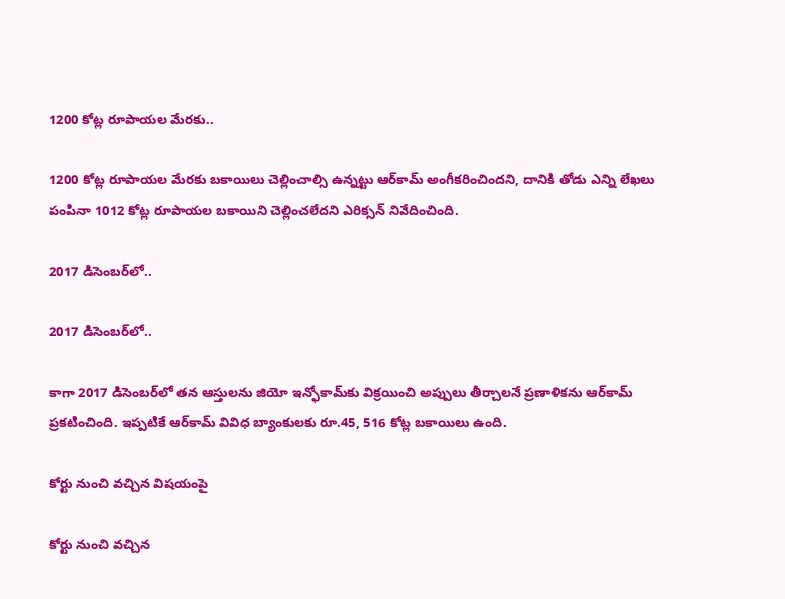1200 కోట్ల రూపాయల మేరకు..

1200 కోట్ల రూపాయల మేరకు బకాయిలు చెల్లించాల్సి ఉన్నట్టు ఆర్‌కామ్‌ అంగీకరించిందని, దానికి తోడు ఎన్ని లేఖలు పంపినా 1012 కోట్ల రూపాయల బకాయిని చెల్లించలేదని ఎరిక్సన్‌ నివేదించింది.

2017 డిసెంబర్‌లో..

2017 డిసెంబర్‌లో..

కాగా 2017 డిసెంబర్‌లో తన ఆస్తులను జియో ఇన్ఫోకామ్‌కు విక్రయించి అప్పులు తీర్చాలనే ప్రణాళికను ఆర్‌కామ్‌ ప్రకటించింది. ఇప్పటికే ఆర్‌కామ్‌ వివిధ బ్యాంకులకు రూ.45, 516 కోట్ల బకాయిలు ఉంది.

కోర్టు నుంచి వచ్చిన విషయంపై

కోర్టు నుంచి వచ్చిన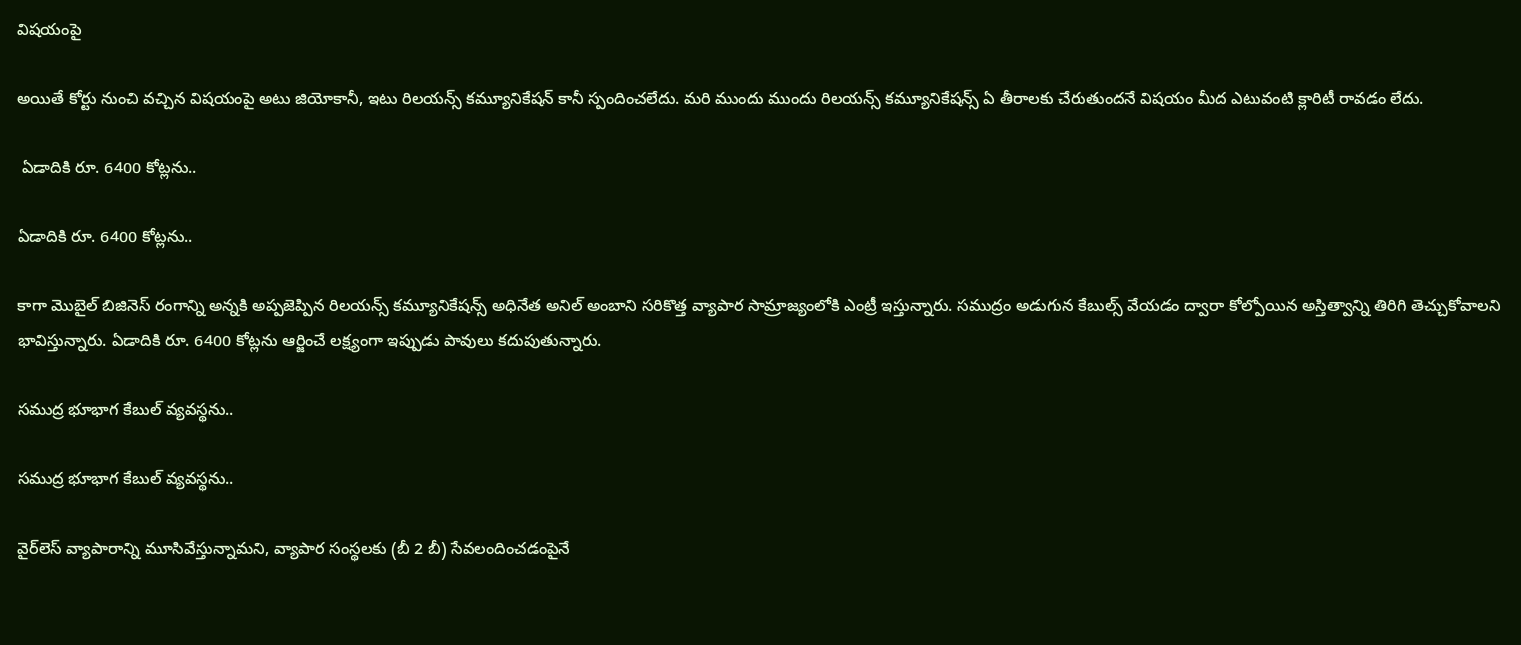విషయంపై

అయితే కోర్టు నుంచి వచ్చిన విషయంపై అటు జియోకానీ, ఇటు రిలయన్స్ కమ్యూనికేషన్ కానీ స్పందించలేదు. మరి ముందు ముందు రిలయన్స్ కమ్యూనికేషన్స్ ఏ తీరాలకు చేరుతుందనే విషయం మీద ఎటువంటి క్లారిటీ రావడం లేదు.

 ఏడాదికి రూ. 6400 కోట్లను..

ఏడాదికి రూ. 6400 కోట్లను..

కాగా మొబైల్ బిజినెస్ రంగాన్ని అన్నకి అప్పజెప్పిన రిలయన్స్ కమ్యూనికేషన్స్‌ అధినేత అనిల్ అంబాని సరికొత్త వ్యాపార సామ్రాజ్యంలోకి ఎంట్రీ ఇస్తున్నారు. సముద్రం అడుగున కేబుల్స్ వేయడం ద్వారా కోల్పోయిన అస్తిత్వాన్ని తిరిగి తెచ్చుకోవాలని భావిస్తున్నారు. ఏడాదికి రూ. 6400 కోట్లను ఆర్జించే లక్ష్యంగా ఇప్పుడు పావులు కదుపుతున్నారు.

సముద్ర భూభాగ కేబుల్‌ వ్యవస్థను..

సముద్ర భూభాగ కేబుల్‌ వ్యవస్థను..

వైర్‌లెస్‌ వ్యాపారాన్ని మూసివేస్తున్నామని, వ్యాపార సంస్థలకు (బీ 2 బీ) సేవలందించడంపైనే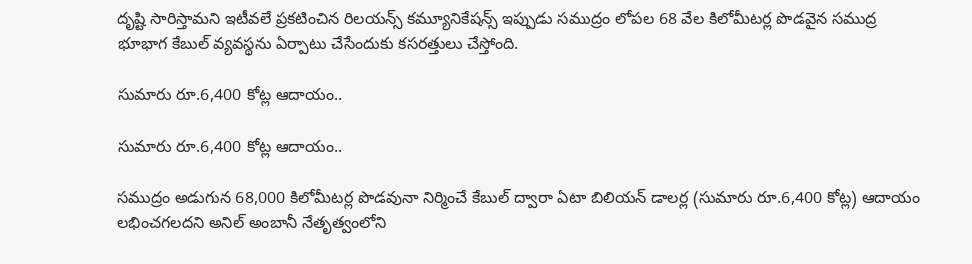దృష్టి సారిస్తామని ఇటీవలే ప్రకటించిన రిలయన్స్ కమ్యూనికేషన్స్ ఇప్పుడు సముద్రం లోపల 68 వేల కిలోమీటర్ల పొడవైన సముద్ర భూభాగ కేబుల్‌ వ్యవస్థను ఏర్పాటు చేసేందుకు కసరత్తులు చేస్తోంది.

సుమారు రూ.6,400 కోట్ల ఆదాయం..

సుమారు రూ.6,400 కోట్ల ఆదాయం..

సముద్రం అడుగున 68,000 కిలోమీటర్ల పొడవునా నిర్మించే కేబుల్‌ ద్వారా ఏటా బిలియన్‌ డాలర్ల (సుమారు రూ.6,400 కోట్ల) ఆదాయం లభించగలదని అనిల్‌ అంబానీ నేతృత్వంలోని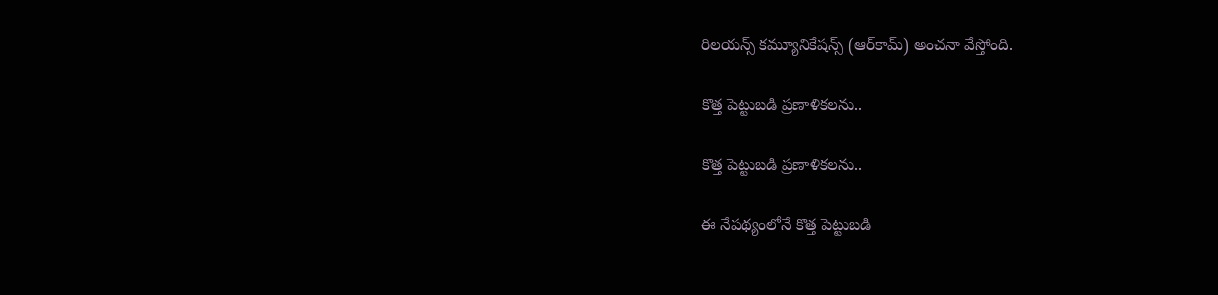రిలయన్స్‌ కమ్యూనికేషన్స్‌ (ఆర్‌కామ్‌) అంచనా వేస్తోంది.

కొత్త పెట్టుబడి ప్రణాళికలను..

కొత్త పెట్టుబడి ప్రణాళికలను..

ఈ నేపథ్యంలోనే కొత్త పెట్టుబడి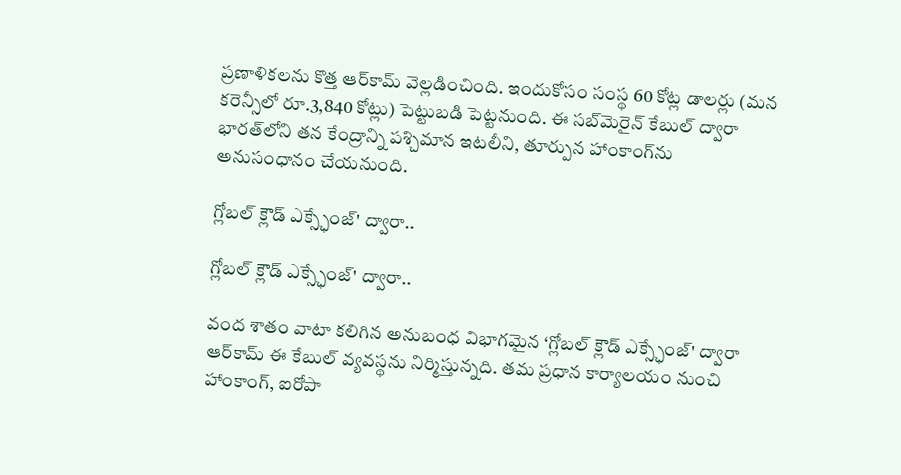ప్రణాళికలను కొత్త ఆర్‌కామ్‌ వెల్లడించింది. ఇందుకోసం సంస్థ 60 కోట్ల డాలర్లు (మన కరెన్సీలో రూ.3,840 కోట్లు) పెట్టుబడి పెట్టనుంది. ఈ సబ్‌మెరైన్‌ కేబుల్‌ ద్వారా భారత్‌లోని తన కేంద్రాన్ని పశ్చిమాన ఇటలీని, తూర్పున హాంకాంగ్‌ను అనుసంధానం చేయనుంది.

గ్లోబల్‌ క్లౌడ్‌ ఎక్స్ఛేంజ్‌' ద్వారా..

గ్లోబల్‌ క్లౌడ్‌ ఎక్స్ఛేంజ్‌' ద్వారా..

వంద శాతం వాటా కలిగిన అనుబంధ విభాగమైన ‘గ్లోబల్‌ క్లౌడ్‌ ఎక్స్ఛేంజ్‌' ద్వారా ఆర్‌కామ్‌ ఈ కేబుల్‌ వ్యవస్థను నిర్మిస్తున్నది. తమ ప్రధాన కార్యాలయం నుంచి హాంకాంగ్‌, ఐరోపా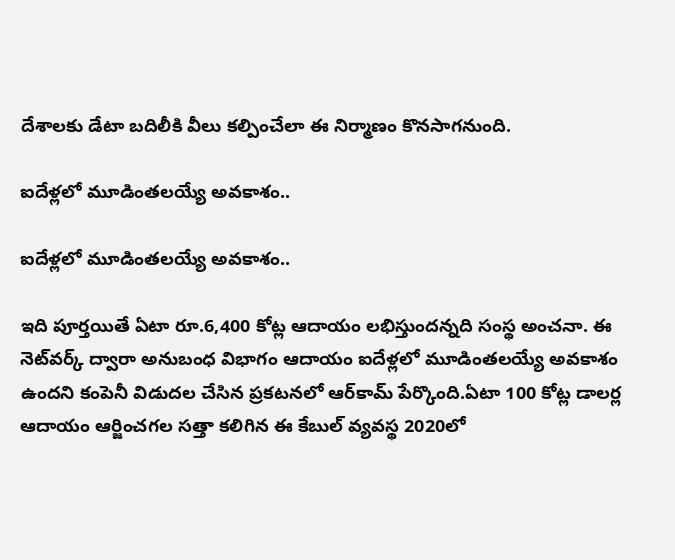దేశాలకు డేటా బదిలీకి వీలు కల్పించేలా ఈ నిర్మాణం కొనసాగనుంది.

ఐదేళ్లలో మూడింతలయ్యే అవకాశం..

ఐదేళ్లలో మూడింతలయ్యే అవకాశం..

ఇది పూర్తయితే ఏటా రూ.6,400 కోట్ల ఆదాయం లభిస్తుందన్నది సంస్థ అంచనా. ఈ నెట్‌వర్క్‌ ద్వారా అనుబంధ విభాగం ఆదాయం ఐదేళ్లలో మూడింతలయ్యే అవకాశం ఉందని కంపెనీ విడుదల చేసిన ప్రకటనలో ఆర్‌కామ్‌ పేర్కొంది.ఏటా 100 కోట్ల డాలర్ల ఆదాయం ఆర్జించగల సత్తా కలిగిన ఈ కేబుల్‌ వ్యవస్థ 2020లో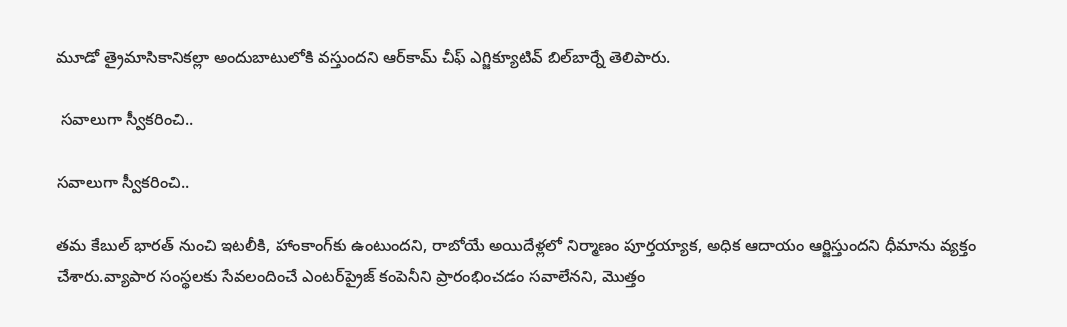మూడో త్రైమాసికానికల్లా అందుబాటులోకి వస్తుందని ఆర్‌కామ్‌ చీఫ్‌ ఎగ్జిక్యూటివ్‌ బిల్‌బార్నే తెలిపారు.

 సవాలుగా స్వీకరించి..

సవాలుగా స్వీకరించి..

తమ కేబుల్‌ భారత్‌ నుంచి ఇటలీకి, హాంకాంగ్‌కు ఉంటుందని, రాబోయే అయిదేళ్లలో నిర్మాణం పూర్తయ్యాక, అధిక ఆదాయం ఆర్జిస్తుందని ధీమాను వ్యక్తం చేశారు.వ్యాపార సంస్థలకు సేవలందించే ఎంటర్‌ప్రైజ్‌ కంపెనీని ప్రారంభించడం సవాలేనని, మొత్తం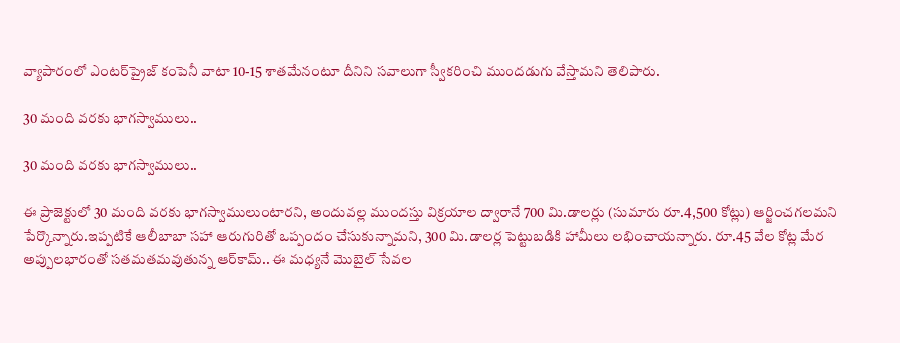వ్యాపారంలో ఎంటర్‌ప్రైజ్‌ కంపెనీ వాటా 10-15 శాతమేనంటూ దీనిని సవాలుగా స్వీకరించి ముందడుగు వేస్తామని తెలిపారు.

30 మంది వరకు భాగస్వాములు..

30 మంది వరకు భాగస్వాములు..

ఈ ప్రాజెక్టులో 30 మంది వరకు భాగస్వాములుంటారని, అందువల్ల ముందస్తు విక్రయాల ద్వారానే 700 మి.డాలర్లు (సుమారు రూ.4,500 కోట్లు) ఆర్జించగలమని పేర్కొన్నారు.ఇప్పటికే ఆలీబాబా సహా ఆరుగురితో ఒప్పందం చేసుకున్నామని, 300 మి.డాలర్ల పెట్టుబడికి హామీలు లభించాయన్నారు. రూ.45 వేల కోట్ల మేర అప్పులభారంతో సతమతమవుతున్న ఆర్‌కామ్‌.. ఈ మధ్యనే మొబైల్‌ సేవల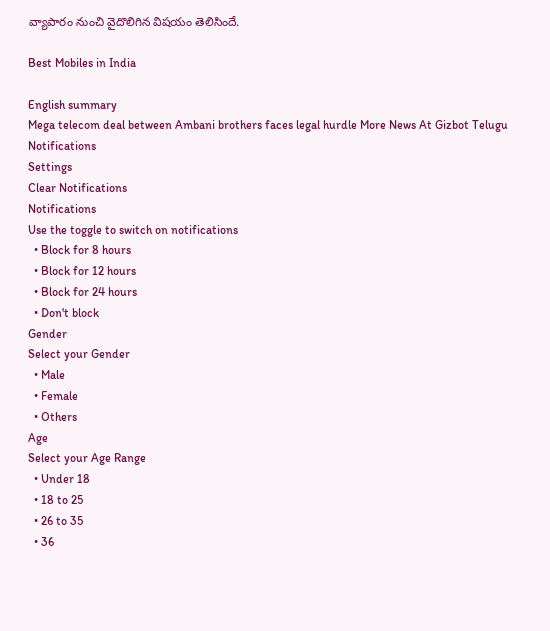వ్యాపారం నుంచి వైదొలిగిన విషయం తెలిసిందే.

Best Mobiles in India

English summary
Mega telecom deal between Ambani brothers faces legal hurdle More News At Gizbot Telugu
Notifications
Settings
Clear Notifications
Notifications
Use the toggle to switch on notifications
  • Block for 8 hours
  • Block for 12 hours
  • Block for 24 hours
  • Don't block
Gender
Select your Gender
  • Male
  • Female
  • Others
Age
Select your Age Range
  • Under 18
  • 18 to 25
  • 26 to 35
  • 36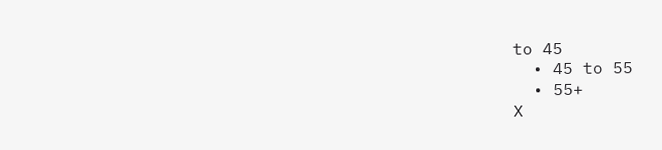to 45
  • 45 to 55
  • 55+
X